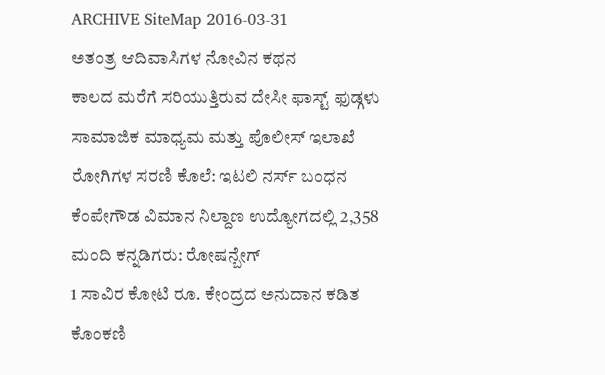ARCHIVE SiteMap 2016-03-31
ಅತಂತ್ರ ಆದಿವಾಸಿಗಳ ನೋವಿನ ಕಥನ
ಕಾಲದ ಮರೆಗೆ ಸರಿಯುತ್ತಿರುವ ದೇಸೀ ಫಾಸ್ಟ್ ಫುಡ್ಗಳು
ಸಾಮಾಜಿಕ ಮಾಧ್ಯಮ ಮತ್ತು ಪೊಲೀಸ್ ಇಲಾಖೆ
ರೋಗಿಗಳ ಸರಣಿ ಕೊಲೆ: ಇಟಲಿ ನರ್ಸ್ ಬಂಧನ
ಕೆಂಪೇಗೌಡ ವಿಮಾನ ನಿಲ್ದಾಣ ಉದ್ಯೋಗದಲ್ಲಿ 2,358 ಮಂದಿ ಕನ್ನಡಿಗರು: ರೋಷನ್ಬೇಗ್
1 ಸಾವಿರ ಕೋಟಿ ರೂ. ಕೇಂದ್ರದ ಅನುದಾನ ಕಡಿತ
ಕೊಂಕಣಿ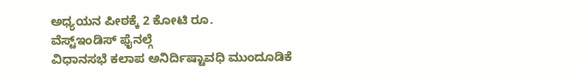ಅಧ್ಯಯನ ಪೀಠಕ್ಕೆ 2 ಕೋಟಿ ರೂ.
ವೆಸ್ಟ್ಇಂಡಿಸ್ ಫೈನಲ್ಗೆ
ವಿಧಾನಸಭೆ ಕಲಾಪ ಅನಿರ್ದಿಷ್ಟಾವಧಿ ಮುಂದೂಡಿಕೆ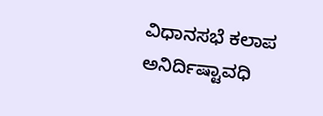ವಿಧಾನಸಭೆ ಕಲಾಪ ಅನಿರ್ದಿಷ್ಟಾವಧಿ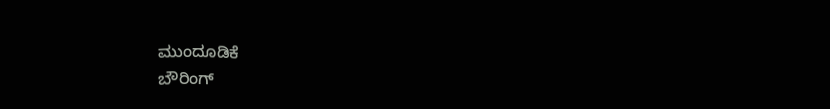ಮುಂದೂಡಿಕೆ
ಬೌರಿಂಗ್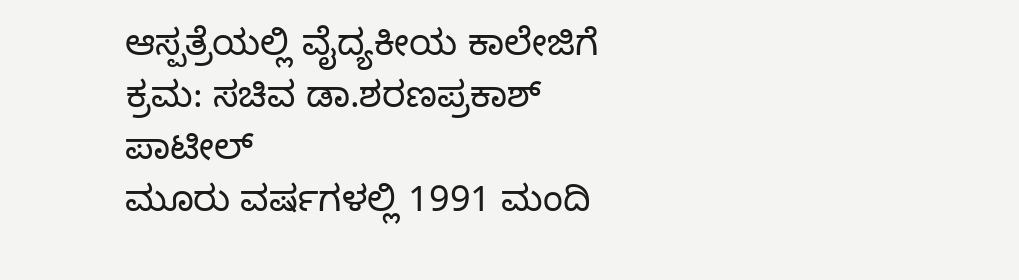ಆಸ್ಪತ್ರೆಯಲ್ಲಿ ವೈದ್ಯಕೀಯ ಕಾಲೇಜಿಗೆ ಕ್ರಮ: ಸಚಿವ ಡಾ.ಶರಣಪ್ರಕಾಶ್ ಪಾಟೀಲ್
ಮೂರು ವರ್ಷಗಳಲ್ಲಿ 1991 ಮಂದಿ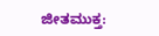ಜೀತಮುಕ್ತ: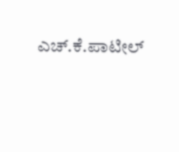ಎಚ್.ಕೆ.ಪಾಟೀಲ್